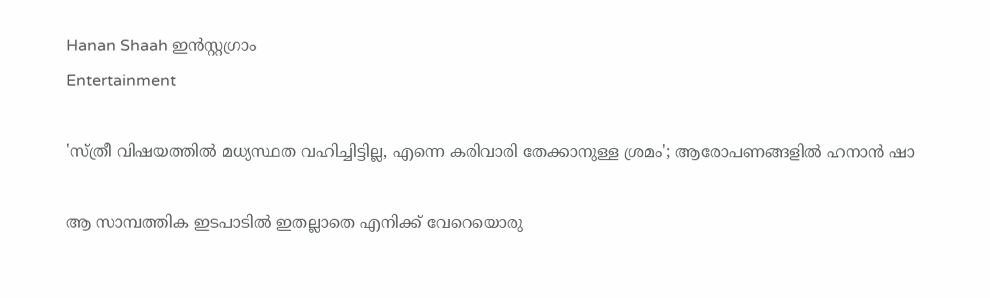Hanan Shaah ഇൻസ്റ്റഗ്രാം
Entertainment

'സ്ത്രീ വിഷയത്തില്‍ മധ്യസ്ഥത വഹിച്ചിട്ടില്ല, എന്നെ കരിവാരി തേക്കാനുള്ള ശ്രമം'; ആരോപണങ്ങളിൽ ഹനാൻ ഷാ

ആ സാമ്പത്തിക ഇടപാടില്‍ ഇതല്ലാതെ എനിക്ക് വേറെയൊരു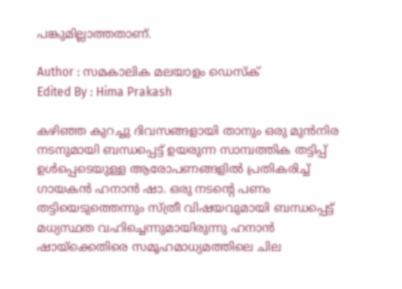പങ്കുമില്ലാത്തതാണ്.

Author : സമകാലിക മലയാളം ഡെസ്ക്
Edited By : Hima Prakash

കഴിഞ്ഞ കുറച്ചു ദിവസങ്ങളായി താനും ഒരു മുൻനിര നടനുമായി ബന്ധപ്പെട്ട് ഉയരുന്ന സാമ്പത്തിക തട്ടിപ്പ് ഉൾപ്പെടെയുള്ള ആരോപണങ്ങളിൽ പ്രതികരിച്ച് ഗായകൻ ഹനാൻ ഷാ. ഒരു നടന്റെ പണം തട്ടിയെടുത്തെന്നും സ്ത്രീ വിഷയവുമായി ബന്ധപ്പെട്ട് മധ്യസ്ഥത വഹിച്ചെന്നുമായിരുന്നു ഹനാൻ ഷായ്ക്കെതിരെ സമൂഹമാധ്യമത്തിലെ ചില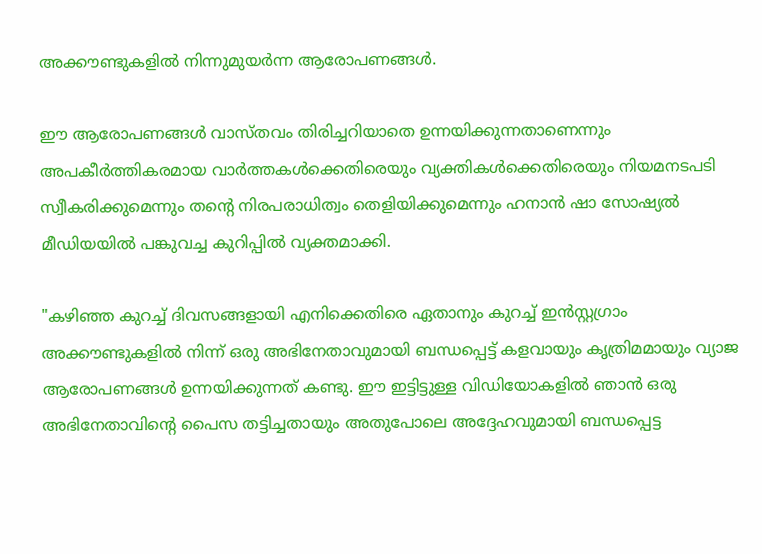അക്കൗണ്ടുകളിൽ നിന്നുമുയര്‍ന്ന ആരോപണങ്ങൾ.

ഈ ആരോപണങ്ങൾ വാസ്തവം തിരിച്ചറിയാതെ ഉന്നയിക്കുന്നതാണെന്നും അപകീർത്തികരമായ വാർത്തകൾക്കെതിരെയും വ്യക്തികൾക്കെതിരെയും നിയമനടപടി സ്വീകരിക്കുമെന്നും തന്റെ നിരപരാധിത്വം തെളിയിക്കുമെന്നും ഹനാന്‍ ഷാ സോഷ്യൽ മീഡിയയിൽ പങ്കുവച്ച കുറിപ്പിൽ വ്യക്തമാക്കി.

"കഴിഞ്ഞ കുറച്ച് ദിവസങ്ങളായി എനിക്കെതിരെ ഏതാനും കുറച്ച് ഇന്‍സ്റ്റഗ്രാം അക്കൗണ്ടുകളില്‍ നിന്ന് ഒരു അഭിനേതാവുമായി ബന്ധപ്പെട്ട് കളവായും കൃത്രിമമായും വ്യാജ ആരോപണങ്ങള്‍ ഉന്നയിക്കുന്നത് കണ്ടു. ഈ ഇട്ടിട്ടുള്ള വിഡിയോകളില്‍ ഞാന്‍ ഒരു അഭിനേതാവിന്റെ പൈസ തട്ടിച്ചതായും അതുപോലെ അദ്ദേഹവുമായി ബന്ധപ്പെട്ട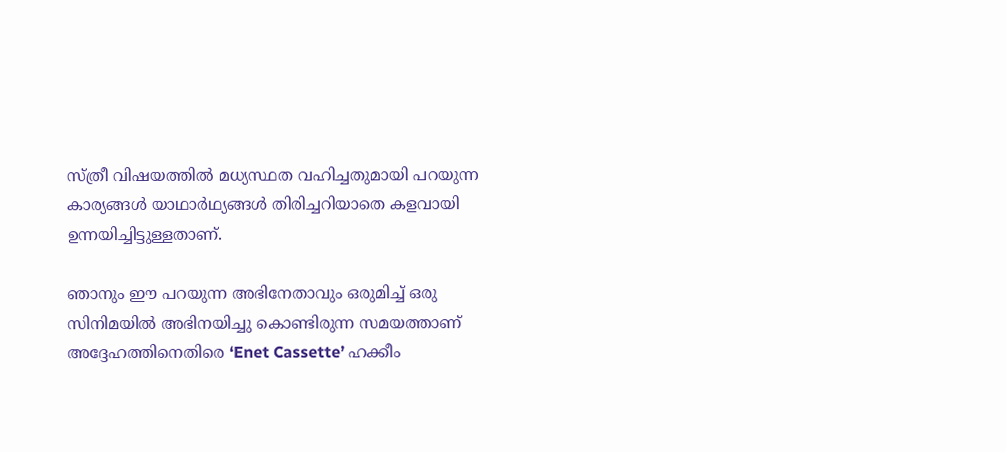സ്ത്രീ വിഷയത്തില്‍ മധ്യസ്ഥത വഹിച്ചതുമായി പറയുന്ന കാര്യങ്ങള്‍ യാഥാര്‍ഥ്യങ്ങള്‍ തിരിച്ചറിയാതെ കളവായി ഉന്നയിച്ചിട്ടുള്ളതാണ്.

ഞാനും ഈ പറയുന്ന അഭിനേതാവും ഒരുമിച്ച് ഒരു സിനിമയില്‍ അഭിനയിച്ചു കൊണ്ടിരുന്ന സമയത്താണ് അദ്ദേഹത്തിനെതിരെ ‘Enet Cassette’ ഹക്കീം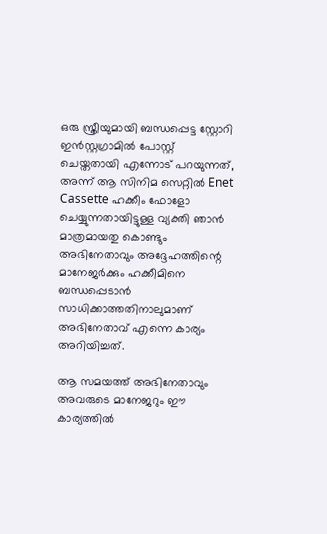ഒരു സ്ത്രീയുമായി ബന്ധപ്പെട്ട സ്റ്റോറി ഇന്‍സ്റ്റഗ്രാമില്‍ പോസ്റ്റ് ചെയ്തതായി എന്നോട് പറയുന്നത്, അന്ന് ആ സിനിമ സെറ്റില്‍ Enet Cassette ഹക്കീം ഫോളോ ചെയ്യുന്നതായിട്ടുള്ള വ്യക്തി ഞാന്‍ മാത്രമായതു കൊണ്ടും അഭിനേതാവും അദ്ദേഹത്തിന്റെ മാനേജര്‍ക്കും ഹക്കീമിനെ ബന്ധപ്പെടാന്‍ സാധിക്കാത്തതിനാലുമാണ് അഭിനേതാവ് എന്നെ കാര്യം അറിയിച്ചത്.

ആ സമയത്ത് അഭിനേതാവും അവരുടെ മാനേജറും ഈ കാര്യത്തില്‍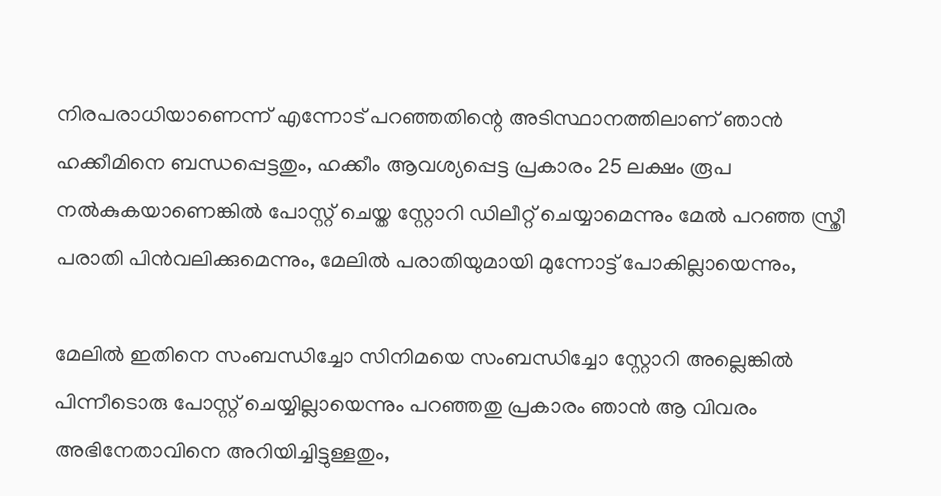നിരപരാധിയാണെന്ന് എന്നോട് പറഞ്ഞതിന്റെ അടിസ്ഥാനത്തിലാണ് ഞാന്‍ ഹക്കീമിനെ ബന്ധപ്പെട്ടതും, ഹക്കീം ആവശ്യപ്പെട്ട പ്രകാരം 25 ലക്ഷം രൂപ നല്‍കുകയാണെങ്കില്‍ പോസ്റ്റ് ചെയ്ത സ്റ്റോറി ഡിലീറ്റ് ചെയ്യാമെന്നും മേല്‍ പറഞ്ഞ സ്ത്രീ പരാതി പിന്‍വലിക്കുമെന്നും, മേലില്‍ പരാതിയുമായി മുന്നോട്ട് പോകില്ലായെന്നും,

മേലില്‍ ഇതിനെ സംബന്ധിച്ചോ സിനിമയെ സംബന്ധിച്ചോ സ്റ്റോറി അല്ലെങ്കില്‍ പിന്നീടൊരു പോസ്റ്റ് ചെയ്യില്ലായെന്നും പറഞ്ഞതു പ്രകാരം ഞാന്‍ ആ വിവരം അഭിനേതാവിനെ അറിയിച്ചിട്ടുള്ളതും,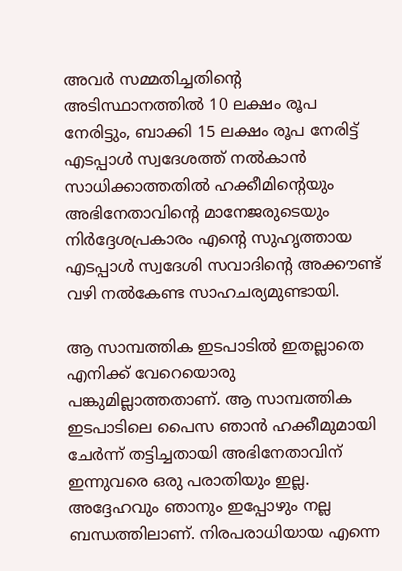അവര്‍ സമ്മതിച്ചതിന്റെ അടിസ്ഥാനത്തില്‍ 10 ലക്ഷം രൂപ നേരിട്ടും, ബാക്കി 15 ലക്ഷം രൂപ നേരിട്ട് എടപ്പാള്‍ സ്വദേശത്ത് നല്‍കാന്‍ സാധിക്കാത്തതില്‍ ഹക്കീമിന്റെയും അഭിനേതാവിന്റെ മാനേജരുടെയും നിര്‍ദ്ദേശപ്രകാരം എന്റെ സുഹൃത്തായ എടപ്പാള്‍ സ്വദേശി സവാദിന്റെ അക്കൗണ്ട് വഴി നല്‍കേണ്ട സാഹചര്യമുണ്ടായി.

ആ സാമ്പത്തിക ഇടപാടില്‍ ഇതല്ലാതെ എനിക്ക് വേറെയൊരു പങ്കുമില്ലാത്തതാണ്. ആ സാമ്പത്തിക ഇടപാടിലെ പൈസ ഞാന്‍ ഹക്കീമുമായി ചേര്‍ന്ന് തട്ടിച്ചതായി അഭിനേതാവിന് ഇന്നുവരെ ഒരു പരാതിയും ഇല്ല. അദ്ദേഹവും ഞാനും ഇപ്പോഴും നല്ല ബന്ധത്തിലാണ്. നിരപരാധിയായ എന്നെ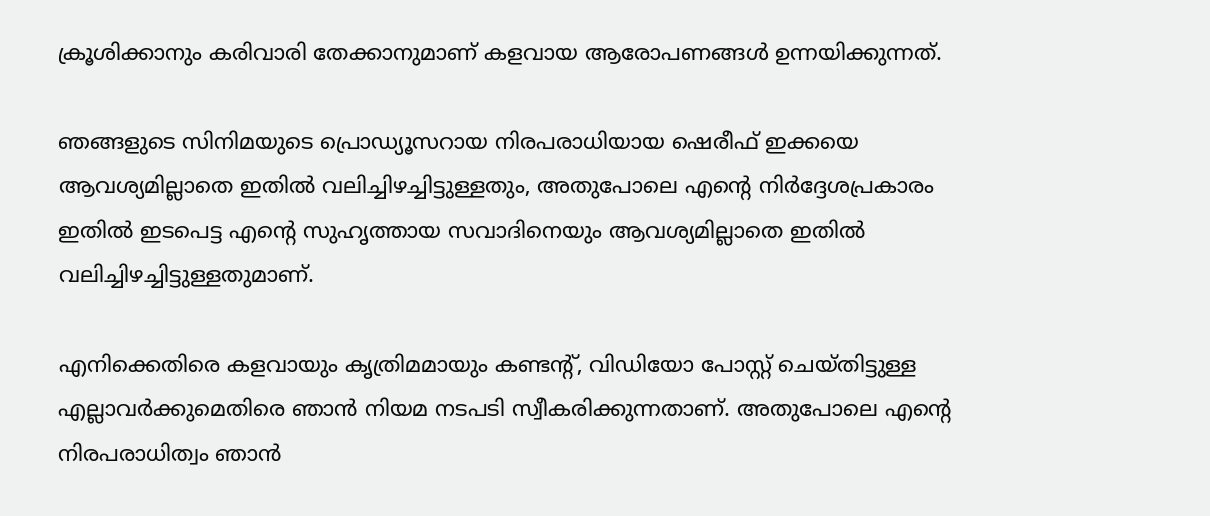ക്രൂശിക്കാനും കരിവാരി തേക്കാനുമാണ് കളവായ ആരോപണങ്ങള്‍ ഉന്നയിക്കുന്നത്.

ഞങ്ങളുടെ സിനിമയുടെ പ്രൊഡ്യൂസറായ നിരപരാധിയായ ഷെരീഫ് ഇക്കയെ ആവശ്യമില്ലാതെ ഇതില്‍ വലിച്ചിഴച്ചിട്ടുള്ളതും, അതുപോലെ എന്റെ നിര്‍ദ്ദേശപ്രകാരം ഇതില്‍ ഇടപെട്ട എന്റെ സുഹൃത്തായ സവാദിനെയും ആവശ്യമില്ലാതെ ഇതില്‍ വലിച്ചിഴച്ചിട്ടുള്ളതുമാണ്.

എനിക്കെതിരെ കളവായും കൃത്രിമമായും കണ്ടന്റ്, വിഡിയോ പോസ്റ്റ് ചെയ്തിട്ടുള്ള എല്ലാവര്‍ക്കുമെതിരെ ഞാന്‍ നിയമ നടപടി സ്വീകരിക്കുന്നതാണ്. അതുപോലെ എന്റെ നിരപരാധിത്വം ഞാന്‍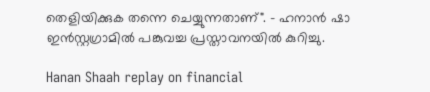തെളിയിക്കുക തന്നെ ചെയ്യുന്നതാണ്". - ഹനാൻ ഷാ ഇൻസ്റ്റഗ്രാമിൽ പങ്കുവച്ച പ്രസ്താവനയിൽ കുറിച്ചു.

Hanan Shaah replay on financial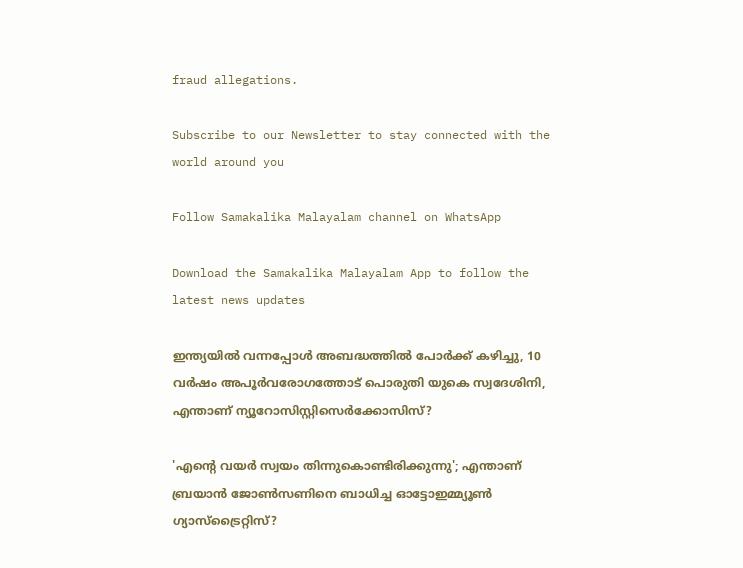fraud allegations.

Subscribe to our Newsletter to stay connected with the world around you

Follow Samakalika Malayalam channel on WhatsApp

Download the Samakalika Malayalam App to follow the latest news updates

ഇന്ത്യയിൽ വന്നപ്പോൾ അബദ്ധത്തിൽ പോർക്ക് കഴിച്ചു, 10 വർഷം അപൂർവരോഗത്തോട് പൊരുതി യുകെ സ്വദേശിനി, എന്താണ് ന്യൂറോസിസ്റ്റിസെർക്കോസിസ്?

'എന്റെ വയർ സ്വയം തിന്നുകൊണ്ടിരിക്കുന്നു'; എന്താണ് ബ്രയാൻ ജോൺസണിനെ ബാധിച്ച ഓട്ടോഇമ്മ്യൂൺ ഗ്യാസ്ട്രൈറ്റിസ്?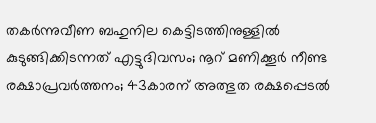തകര്‍ന്നുവീണ ബഹുനില കെട്ടിടത്തിനുള്ളില്‍ കുടുങ്ങിക്കിടന്നത് എട്ടുദിവസം; നൂറ് മണിക്കൂര്‍ നീണ്ട രക്ഷാപ്രവര്‍ത്തനം; 43കാരന് അത്ഭുത രക്ഷപ്പെടല്‍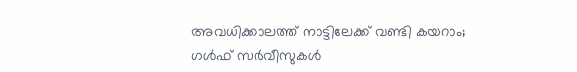അവധിക്കാലത്ത് നാട്ടിലേക്ക് വണ്ടി കയറാം; ഗള്‍ഫ് സര്‍വീസുകള്‍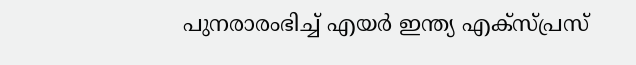പുനരാരംഭിച്ച് എയര്‍ ഇന്ത്യ എക്‌സ്പ്രസ്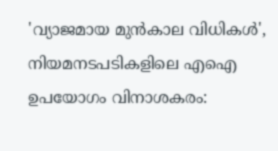'വ്യാജമായ മുന്‍കാല വിധികള്‍', നിയമനടപടികളിലെ എഐ ഉപയോഗം വിനാശകരം: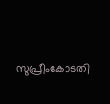സുപ്രീംകോടതി